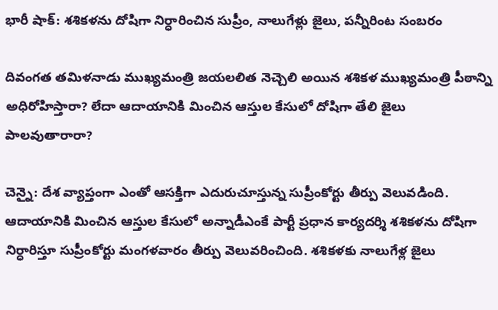భారీ షాక్: శశికళను దోషిగా నిర్ధారించిన సుప్రీం, నాలుగేళ్లు జైలు, పన్నీరింట సంబరం

దివంగత తమిళనాడు ముఖ్యమంత్రి జయలలిత నెచ్చెలి అయిన శశికళ ముఖ్యమంత్రి పీఠాన్ని అధిరోహిస్తారా? లేదా ఆదాయానికి మించిన ఆస్తుల కేసులో దోషిగా తేలి జైలు పాలవుతారారా?

చెన్నై: దేశ వ్యాప్తంగా ఎంతో ఆసక్తిగా ఎదురుచూస్తున్న సుప్రీంకోర్టు తీర్పు వెలువడింది. ఆదాయానికి మించిన ఆస్తుల కేసులో అన్నాడీఎంకే పార్టీ ప్రధాన కార్యదర్శి శశికళను దోషిగా నిర్ధారిస్తూ సుప్రీంకోర్టు మంగళవారం తీర్పు వెలువరించింది. శశికళకు నాలుగేళ్ల జైలు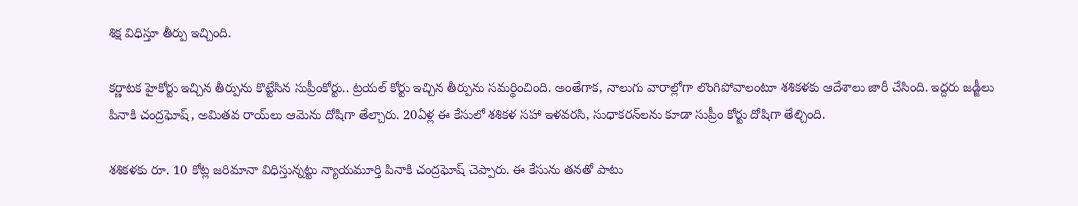శిక్ష విధిస్తూ తీర్పు ఇచ్చింది.

కర్ణాటక హైకోర్టు ఇచ్చిన తీర్పును కొట్టేసిన సుప్రీంకోర్టు.. ట్రయల్ కోర్టు ఇచ్చిన తీర్పును సమర్థించింది. అంతేగాక, నాలుగు వారాల్లోగా లొంగిపోవాలంటూ శశికళకు ఆదేశాలు జారీ చేసింది. ఇద్దరు జడ్జీలు పినాకి చంద్రఘోష్, అమితవ రాయ్‌లు ఆమెను దోషిగా తేల్చారు. 20ఏళ్ల ఈ కేసులో శశికళ సహా ఇళవరసి, సుధాకరన్‌లను కూడా సుప్రీం కోర్టు దోషిగా తేల్చింది.

శశికళకు రూ. 10 కోట్ల జరిమానా విధిస్తున్నట్టు న్యాయమూర్తి పినాకి చంద్రఘోష్ చెప్పారు. ఈ కేసును తనతో పాటు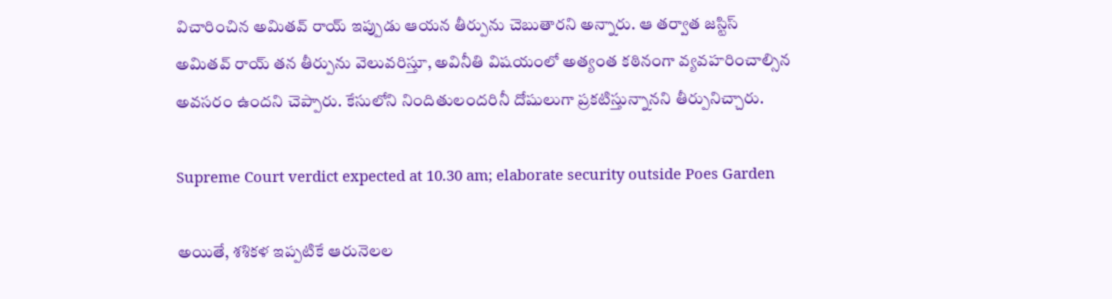విచారించిన అమితవ్ రాయ్ ఇప్పుడు ఆయన తీర్పును చెబుతారని అన్నారు. ఆ తర్వాత జస్టిస్ అమితవ్ రాయ్ తన తీర్పును వెలువరిస్తూ, అవినీతి విషయంలో అత్యంత కఠినంగా వ్యవహరించాల్సిన అవసరం ఉందని చెప్పారు. కేసులోని నిందితులందరినీ దోషులుగా ప్రకటిస్తున్నానని తీర్పునిచ్చారు.

Supreme Court verdict expected at 10.30 am; elaborate security outside Poes Garden

అయితే, శశికళ ఇప్ప‌టికే ఆరునెల‌ల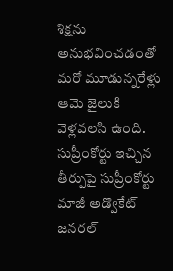శిక్ష‌ను అనుభ‌వించ‌డంతో మ‌రో మూడున్న‌రేళ్లు ఆమె జైలుకి వెళ్ల‌వ‌ల‌సి ఉంది. సుప్రీంకోర్టు ఇచ్చిన తీర్పుపై సుప్రీంకోర్టు మాజీ అడ్వొకేట్ జ‌న‌ర‌ల్‌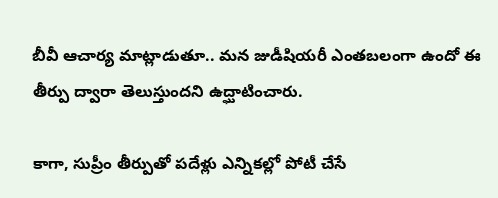బీవీ ఆచార్య మాట్లాడుతూ.. మ‌న జుడీషియ‌రీ ఎంతబ‌లంగా ఉందో ఈ తీర్పు ద్వారా తెలుస్తుంద‌ని ఉద్ఘాటించారు.

కాగా, సుప్రీం తీర్పుతో పదేళ్లు ఎన్నికల్లో పోటీ చేసే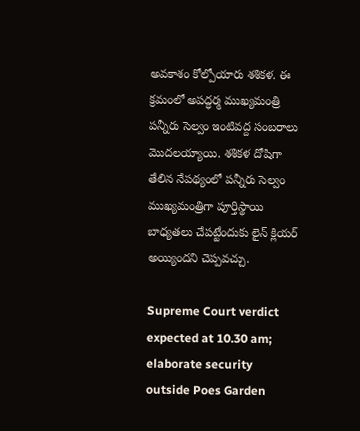అవకాశం కోల్పోయారు శశికళ. ఈ క్రమంలో అపద్ధర్మ ముఖ్యమంత్రి పన్నీరు సెల్వం ఇంటివద్ద సంబరాలు మొదలయ్యాయి. శశికళ దోషిగా తేలిన నేపథ్యంలో పన్నీరు సెల్వం ముఖ్యమంత్రిగా పూర్తిస్థాయి బాధ్యతలు చేపట్టేందుకు లైన్ క్లియర్ అయ్యిందని చెప్పవచ్చు.

Supreme Court verdict expected at 10.30 am; elaborate security outside Poes Garden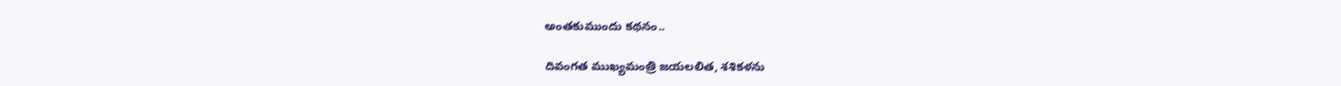అంతకుముందు కథనం..

దివంగత ముఖ్యమంత్రి జయలలిత, శశికళను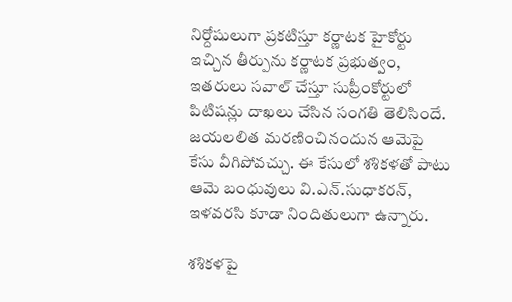నిర్దోషులుగా ప్రకటిస్తూ కర్ణాటక హైకోర్టు ఇచ్చిన తీర్పును కర్ణాటక ప్రభుత్వం, ఇతరులు సవాల్‌ చేస్తూ సుప్రీంకోర్టులో పిటిషన్లు దాఖలు చేసిన సంగతి తెలిసిందే. జయలలిత మరణించినందున ఆమెపై కేసు వీగిపోవచ్చు. ఈ కేసులో శశికళతో పాటు ఆమె బంధువులు వి.ఎన్‌.సుధాకరన్‌, ఇళవరసి కూడా నిందితులుగా ఉన్నారు.

శశికళపై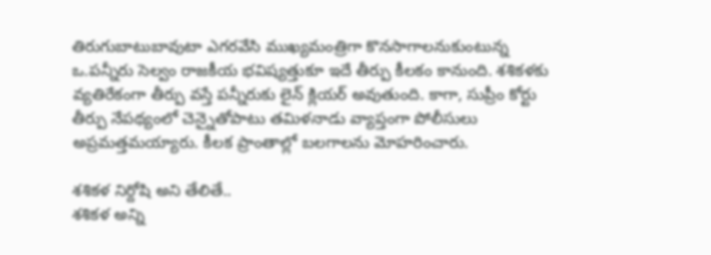తిరుగుబాటుబావుటా ఎగరవేసి ముఖ్యమంత్రిగా కొనసాగాలనుకుంటున్న ఒ.పన్నీరు సెల్వం రాజకీయ భవిష్యత్తుకూ ఇదే తీర్పు కీలకం కానుంది. శశికళకు వ్యతిరేకంగా తీర్పు వస్తే పన్నీరుకు లైన్ క్లియర్ అవుతుంది. కాగా, సుప్రీం కోర్టు తీర్పు నేపథ్యంలో చెన్నైతోపాటు తమిళనాడు వ్యాప్తంగా పోలీసులు అప్రమత్తమయ్యారు. కీలక ప్రాంతాల్లో బలగాలను మోహరించారు.

శశికళ నిర్దోషి అని తేలితే..
శశికళ అన్ని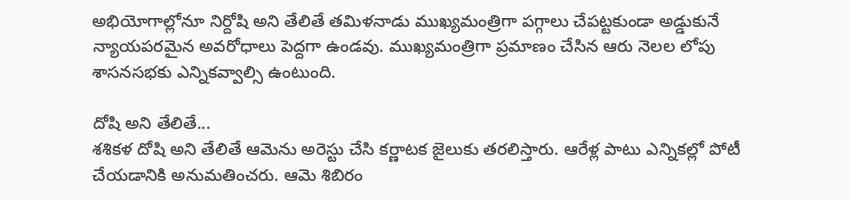అభియోగాల్లోనూ నిర్దోషి అని తేలితే తమిళనాడు ముఖ్యమంత్రిగా పగ్గాలు చేపట్టకుండా అడ్డుకునే న్యాయపరమైన అవరోధాలు పెద్దగా ఉండవు. ముఖ్యమంత్రిగా ప్రమాణం చేసిన ఆరు నెలల లోపు శాసనసభకు ఎన్నికవ్వాల్సి ఉంటుంది.

దోషి అని తేలితే...
శశికళ దోషి అని తేలితే ఆమెను అరెస్టు చేసి కర్ణాటక జైలుకు తరలిస్తారు. ఆరేళ్ల పాటు ఎన్నికల్లో పోటీ చేయడానికి అనుమతించరు. ఆమె శిబిరం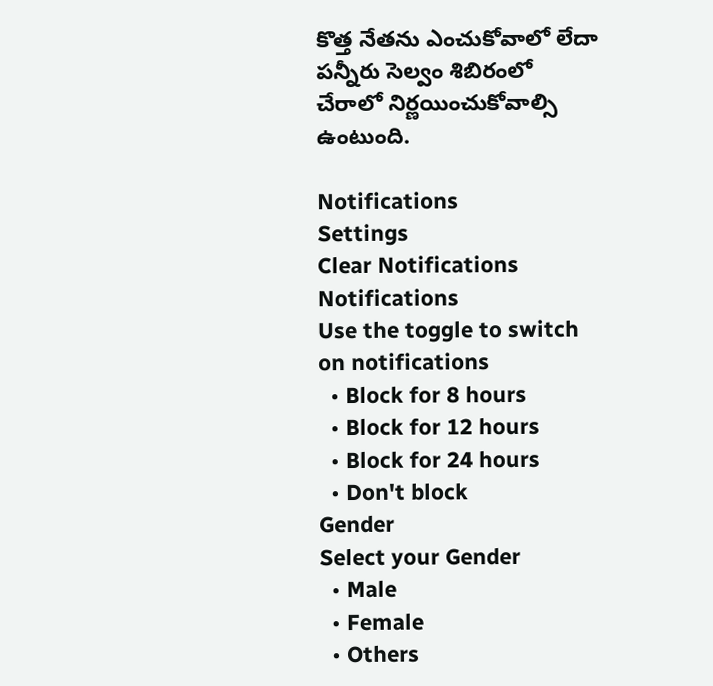కొత్త నేతను ఎంచుకోవాలో లేదా పన్నీరు సెల్వం శిబిరంలో చేరాలో నిర్ణయించుకోవాల్సి ఉంటుంది.

Notifications
Settings
Clear Notifications
Notifications
Use the toggle to switch on notifications
  • Block for 8 hours
  • Block for 12 hours
  • Block for 24 hours
  • Don't block
Gender
Select your Gender
  • Male
  • Female
  • Others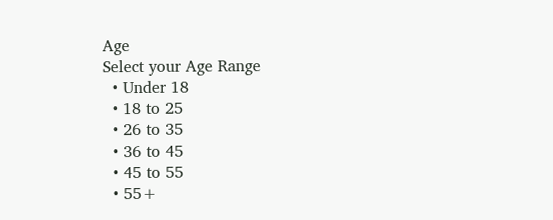Age
Select your Age Range
  • Under 18
  • 18 to 25
  • 26 to 35
  • 36 to 45
  • 45 to 55
  • 55+